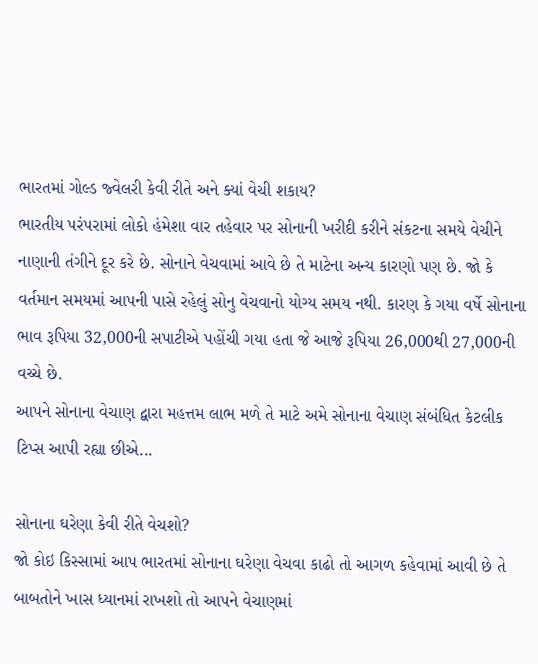ભારતમાં ગોલ્ડ જ્વેલરી કેવી રીતે અને ક્યાં વેચી શકાય?
ભારતીય પરંપરામાં લોકો હંમેશા વાર તહેવાર પર સોનાની ખરીદી કરીને સંકટના સમયે વેચીને નાણાની તંગીને દૂર કરે છે. સોનાને વેચવામાં આવે છે તે માટેના અન્ય કારણો પણ છે. જો કે વર્તમાન સમયમાં આપની પાસે રહેલું સોનુ વેચવાનો યોગ્ય સમય નથી. કારણ કે ગયા વર્ષે સોનાના ભાવ રૂપિયા 32,000ની સપાટીએ પહોંચી ગયા હતા જે આજે રૂપિયા 26,000થી 27,000ની વચ્ચે છે.
આપને સોનાના વેચાણ દ્વારા મહત્તમ લાભ મળે તે માટે અમે સોનાના વેચાણ સંબંધિત કેટલીક ટિપ્સ આપી રહ્યા છીએ...

સોનાના ઘરેણા કેવી રીતે વેચશો?
જો કોઇ કિસ્સામાં આપ ભારતમાં સોનાના ઘરેણા વેચવા કાઢો તો આગળ કહેવામાં આવી છે તે બાબતોને ખાસ ધ્યાનમાં રાખશો તો આપને વેચાણમાં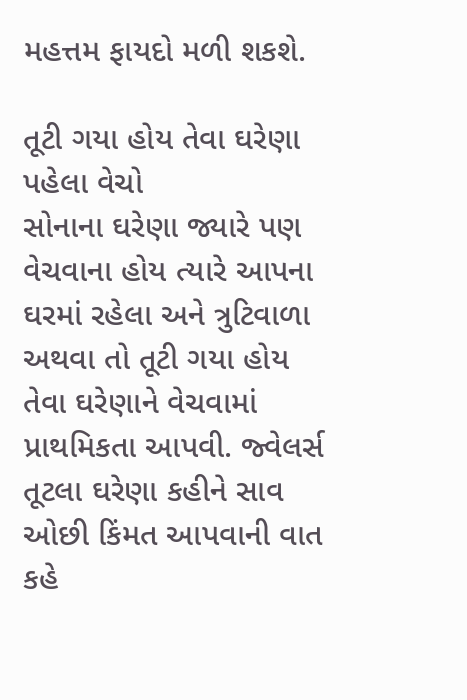મહત્તમ ફાયદો મળી શકશે.

તૂટી ગયા હોય તેવા ઘરેણા પહેલા વેચો
સોનાના ઘરેણા જ્યારે પણ વેચવાના હોય ત્યારે આપના ઘરમાં રહેલા અને ત્રુટિવાળા અથવા તો તૂટી ગયા હોય તેવા ઘરેણાને વેચવામાં પ્રાથમિકતા આપવી. જ્વેલર્સ તૂટલા ઘરેણા કહીને સાવ ઓછી કિંમત આપવાની વાત કહે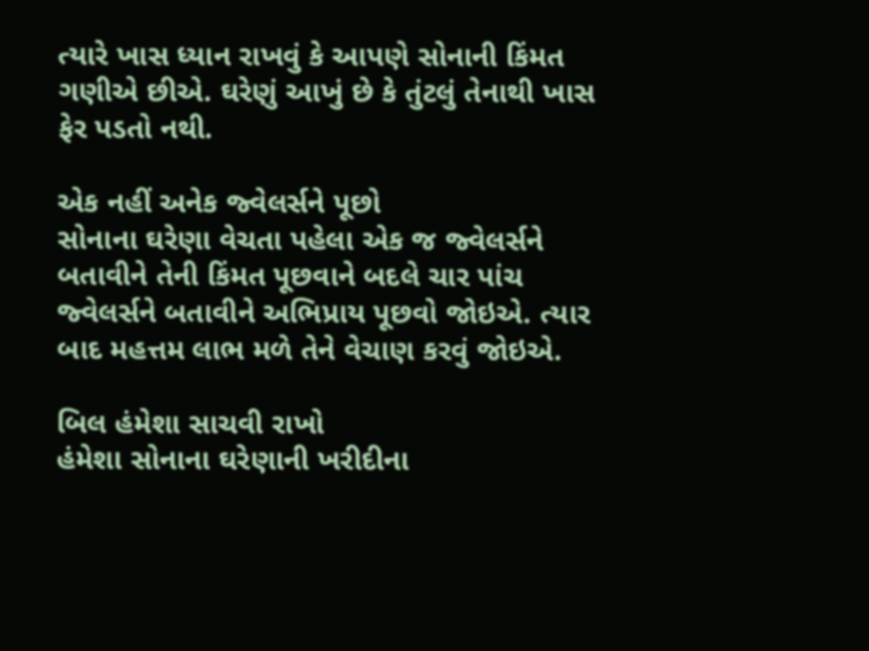ત્યારે ખાસ ધ્યાન રાખવું કે આપણે સોનાની કિંમત ગણીએ છીએ. ઘરેણું આખું છે કે તુંટલું તેનાથી ખાસ ફેર પડતો નથી.

એક નહીં અનેક જ્વેલર્સને પૂછો
સોનાના ઘરેણા વેચતા પહેલા એક જ જ્વેલર્સને બતાવીને તેની કિંમત પૂછવાને બદલે ચાર પાંચ જ્વેલર્સને બતાવીને અભિપ્રાય પૂછવો જોઇએ. ત્યાર બાદ મહત્તમ લાભ મળે તેને વેચાણ કરવું જોઇએ.

બિલ હંમેશા સાચવી રાખો
હંમેશા સોનાના ઘરેણાની ખરીદીના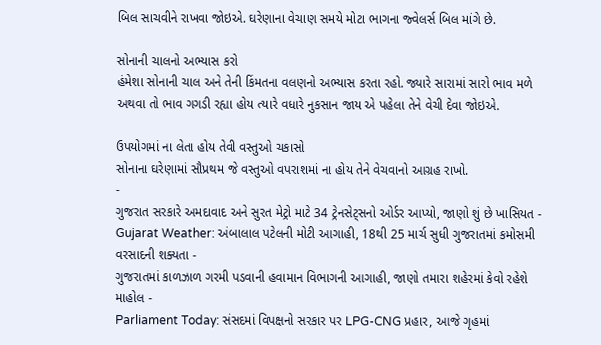બિલ સાચવીને રાખવા જોઇએ. ઘરેણાના વેચાણ સમયે મોટા ભાગના જ્વેલર્સ બિલ માંગે છે.

સોનાની ચાલનો અભ્યાસ કરો
હંમેશા સોનાની ચાલ અને તેની કિંમતના વલણનો અભ્યાસ કરતા રહો. જ્યારે સારામાં સારો ભાવ મળે અથવા તો ભાવ ગગડી રહ્યા હોય ત્યારે વધારે નુકસાન જાય એ પહેલા તેને વેચી દેવા જોઇએ.

ઉપયોગમાં ના લેતા હોય તેવી વસ્તુઓ ચકાસો
સોનાના ઘરેણામાં સૌપ્રથમ જે વસ્તુઓ વપરાશમાં ના હોય તેને વેચવાનો આગ્રહ રાખો.
-
ગુજરાત સરકારે અમદાવાદ અને સુરત મેટ્રો માટે 34 ટ્રેનસેટ્સનો ઓર્ડર આપ્યો, જાણો શું છે ખાસિયત -
Gujarat Weather: અંબાલાલ પટેલની મોટી આગાહી, 18થી 25 માર્ચ સુધી ગુજરાતમાં કમોસમી વરસાદની શક્યતા -
ગુજરાતમાં કાળઝાળ ગરમી પડવાની હવામાન વિભાગની આગાહી, જાણો તમારા શહેરમાં કેવો રહેશે માહોલ -
Parliament Today: સંસદમાં વિપક્ષનો સરકાર પર LPG-CNG પ્રહાર, આજે ગૃહમાં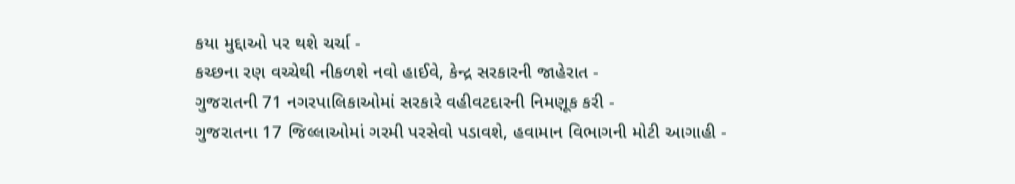કયા મુદ્દાઓ પર થશે ચર્ચા -
કચ્છના રણ વચ્ચેથી નીકળશે નવો હાઈવે, કેન્દ્ર સરકારની જાહેરાત -
ગુજરાતની 71 નગરપાલિકાઓમાં સરકારે વહીવટદારની નિમણૂક કરી -
ગુજરાતના 17 જિલ્લાઓમાં ગરમી પરસેવો પડાવશે, હવામાન વિભાગની મોટી આગાહી -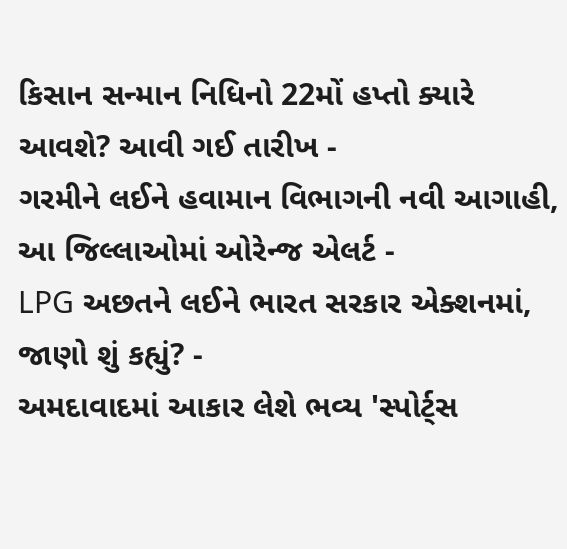કિસાન સન્માન નિધિનો 22મોં હપ્તો ક્યારે આવશે? આવી ગઈ તારીખ -
ગરમીને લઈને હવામાન વિભાગની નવી આગાહી, આ જિલ્લાઓમાં ઓરેન્જ એલર્ટ -
LPG અછતને લઈને ભારત સરકાર એક્શનમાં, જાણો શું કહ્યું? -
અમદાવાદમાં આકાર લેશે ભવ્ય 'સ્પોર્ટ્સ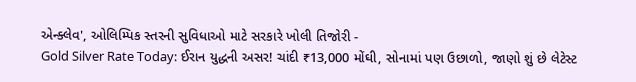એન્ક્લેવ', ઓલિમ્પિક સ્તરની સુવિધાઓ માટે સરકારે ખોલી તિજોરી -
Gold Silver Rate Today: ઈરાન યુદ્ધની અસર! ચાંદી ₹13,000 મોંઘી, સોનામાં પણ ઉછાળો, જાણો શું છે લેટેસ્ટ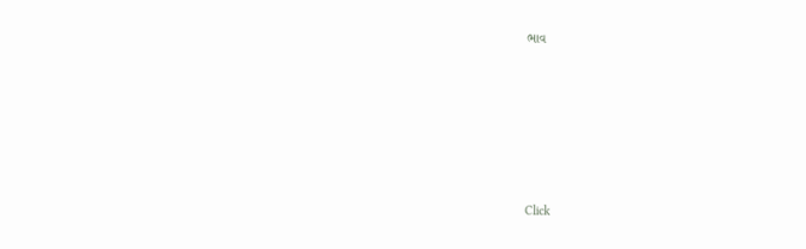ભાવ







Click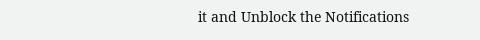it and Unblock the Notifications